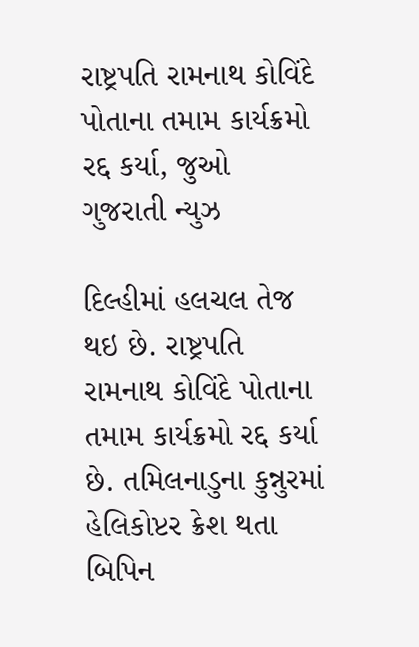રાષ્ટ્રપતિ રામનાથ કોવિંદે પોતાના તમામ કાર્યક્રમો રદ્દ કર્યા, જુઓ ગુજરાતી ન્યુઝ

દિલ્હીમાં હલચલ તેજ થઇ છે. રાષ્ટ્રપતિ રામનાથ કોવિંદે પોતાના તમામ કાર્યક્રમો રદ્દ કર્યા છે. તમિલનાડુના કુન્નુરમાં હેલિકોપ્ટર ક્રેશ થતા બિપિન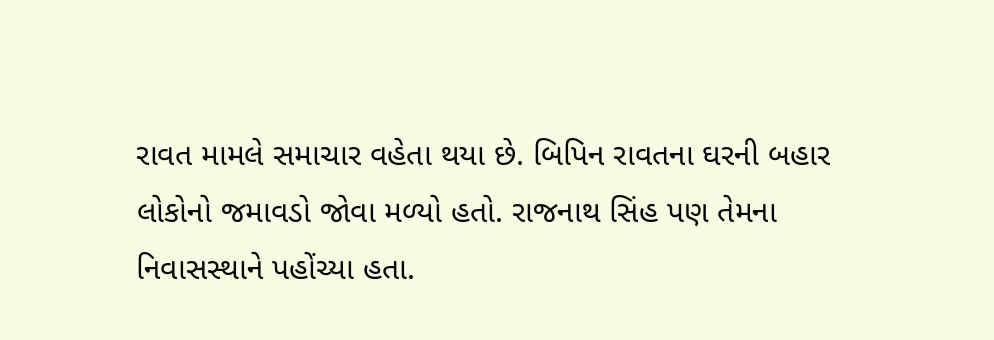રાવત મામલે સમાચાર વહેતા થયા છે. બિપિન રાવતના ઘરની બહાર લોકોનો જમાવડો જોવા મળ્યો હતો. રાજનાથ સિંહ પણ તેમના નિવાસસ્થાને પહોંચ્યા હતા.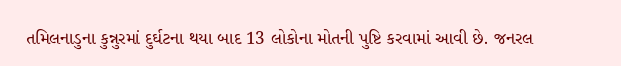તમિલનાડુના કુન્નુરમાં દુર્ઘટના થયા બાદ 13 લોકોના મોતની પુષ્ટિ કરવામાં આવી છે. જનરલ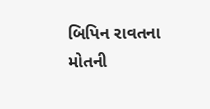બિપિન રાવતના મોતની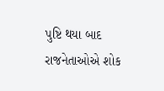પુષ્ટિ થયા બાદ રાજનેતાઓએ શોક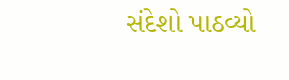સંદેશો પાઠવ્યો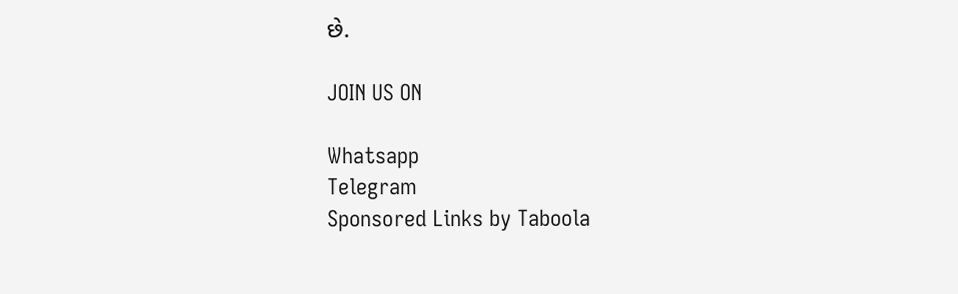છે.

JOIN US ON

Whatsapp
Telegram
Sponsored Links by Taboola